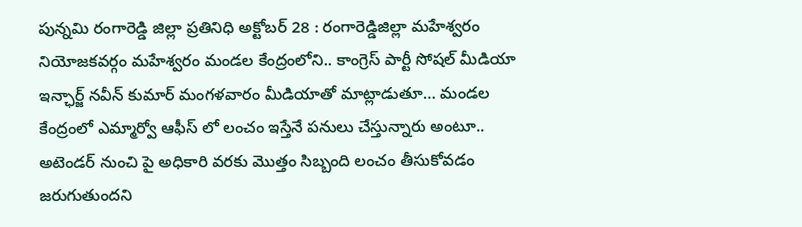పున్నమి రంగారెడ్డి జిల్లా ప్రతినిధి అక్టోబర్ 28 : రంగారెడ్డిజిల్లా మహేశ్వరం నియోజకవర్గం మహేశ్వరం మండల కేంద్రంలోని.. కాంగ్రెస్ పార్టీ సోషల్ మీడియా ఇన్ఛార్జ్ నవీన్ కుమార్ మంగళవారం మీడియాతో మాట్లాడుతూ… మండల కేంద్రంలో ఎమ్మార్వో ఆఫీస్ లో లంచం ఇస్తేనే పనులు చేస్తున్నారు అంటూ.. అటెండర్ నుంచి పై అధికారి వరకు మొత్తం సిబ్బంది లంచం తీసుకోవడం జరుగుతుందని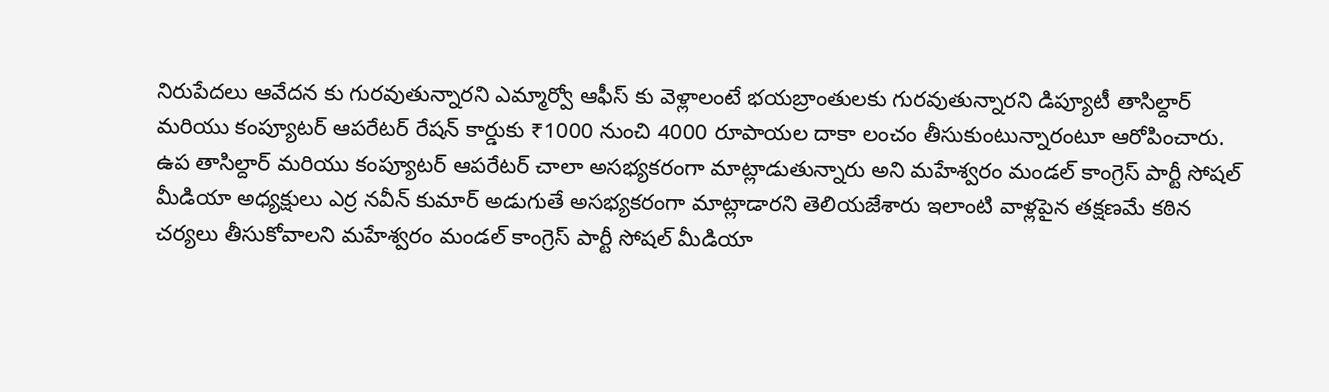నిరుపేదలు ఆవేదన కు గురవుతున్నారని ఎమ్మార్వో ఆఫీస్ కు వెళ్లాలంటే భయబ్రాంతులకు గురవుతున్నారని డిప్యూటీ తాసిల్దార్ మరియు కంప్యూటర్ ఆపరేటర్ రేషన్ కార్డుకు ₹1000 నుంచి 4000 రూపాయల దాకా లంచం తీసుకుంటున్నారంటూ ఆరోపించారు. ఉప తాసిల్దార్ మరియు కంప్యూటర్ ఆపరేటర్ చాలా అసభ్యకరంగా మాట్లాడుతున్నారు అని మహేశ్వరం మండల్ కాంగ్రెస్ పార్టీ సోషల్ మీడియా అధ్యక్షులు ఎర్ర నవీన్ కుమార్ అడుగుతే అసభ్యకరంగా మాట్లాడారని తెలియజేశారు ఇలాంటి వాళ్లపైన తక్షణమే కఠిన చర్యలు తీసుకోవాలని మహేశ్వరం మండల్ కాంగ్రెస్ పార్టీ సోషల్ మీడియా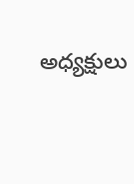అధ్యక్షులు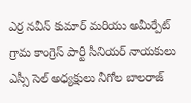ఎర్ర నవీన్ కుమార్ మరియు అమీర్పేట్ గ్రామ కాంగ్రెస్ పార్టీ సీనియర్ నాయకులు ఎస్సీ సెల్ అధ్యక్షులు నీగోల బాలరాజ్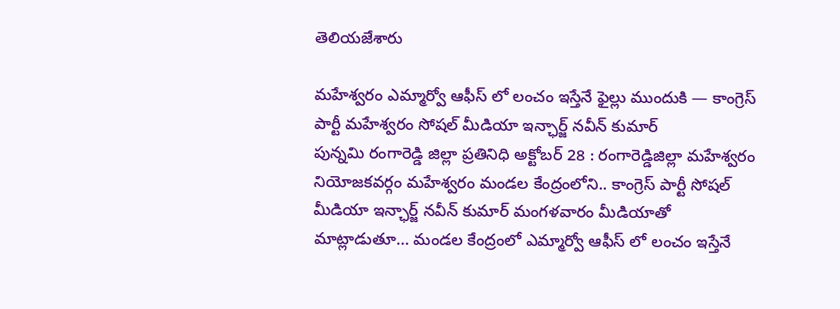తెలియజేశారు

మహేశ్వరం ఎమ్మార్వో ఆఫీస్ లో లంచం ఇస్తేనే ఫైల్లు ముందుకి — కాంగ్రెస్ పార్టీ మహేశ్వరం సోషల్ మీడియా ఇన్ఛార్జ్ నవీన్ కుమార్
పున్నమి రంగారెడ్డి జిల్లా ప్రతినిధి అక్టోబర్ 28 : రంగారెడ్డిజిల్లా మహేశ్వరం నియోజకవర్గం మహేశ్వరం మండల కేంద్రంలోని.. కాంగ్రెస్ పార్టీ సోషల్ మీడియా ఇన్ఛార్జ్ నవీన్ కుమార్ మంగళవారం మీడియాతో మాట్లాడుతూ… మండల కేంద్రంలో ఎమ్మార్వో ఆఫీస్ లో లంచం ఇస్తేనే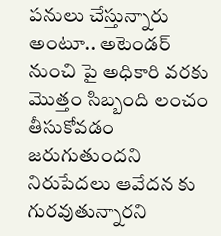పనులు చేస్తున్నారు అంటూ.. అటెండర్ నుంచి పై అధికారి వరకు మొత్తం సిబ్బంది లంచం తీసుకోవడం జరుగుతుందని నిరుపేదలు ఆవేదన కు గురవుతున్నారని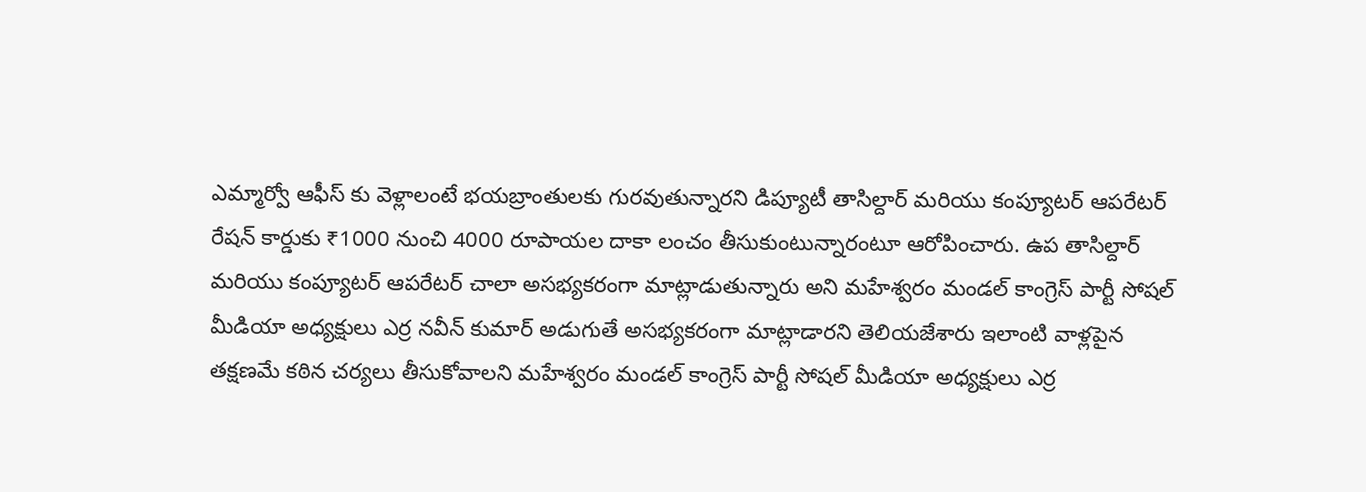ఎమ్మార్వో ఆఫీస్ కు వెళ్లాలంటే భయబ్రాంతులకు గురవుతున్నారని డిప్యూటీ తాసిల్దార్ మరియు కంప్యూటర్ ఆపరేటర్ రేషన్ కార్డుకు ₹1000 నుంచి 4000 రూపాయల దాకా లంచం తీసుకుంటున్నారంటూ ఆరోపించారు. ఉప తాసిల్దార్ మరియు కంప్యూటర్ ఆపరేటర్ చాలా అసభ్యకరంగా మాట్లాడుతున్నారు అని మహేశ్వరం మండల్ కాంగ్రెస్ పార్టీ సోషల్ మీడియా అధ్యక్షులు ఎర్ర నవీన్ కుమార్ అడుగుతే అసభ్యకరంగా మాట్లాడారని తెలియజేశారు ఇలాంటి వాళ్లపైన తక్షణమే కఠిన చర్యలు తీసుకోవాలని మహేశ్వరం మండల్ కాంగ్రెస్ పార్టీ సోషల్ మీడియా అధ్యక్షులు ఎర్ర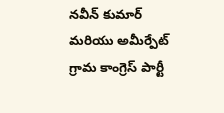నవీన్ కుమార్ మరియు అమీర్పేట్ గ్రామ కాంగ్రెస్ పార్టీ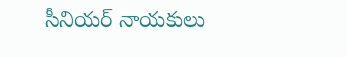సీనియర్ నాయకులు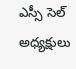ఎస్సీ సెల్ అధ్యక్షులు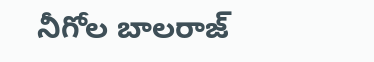నీగోల బాలరాజ్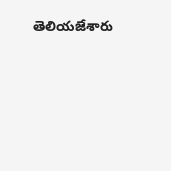తెలియజేశారు